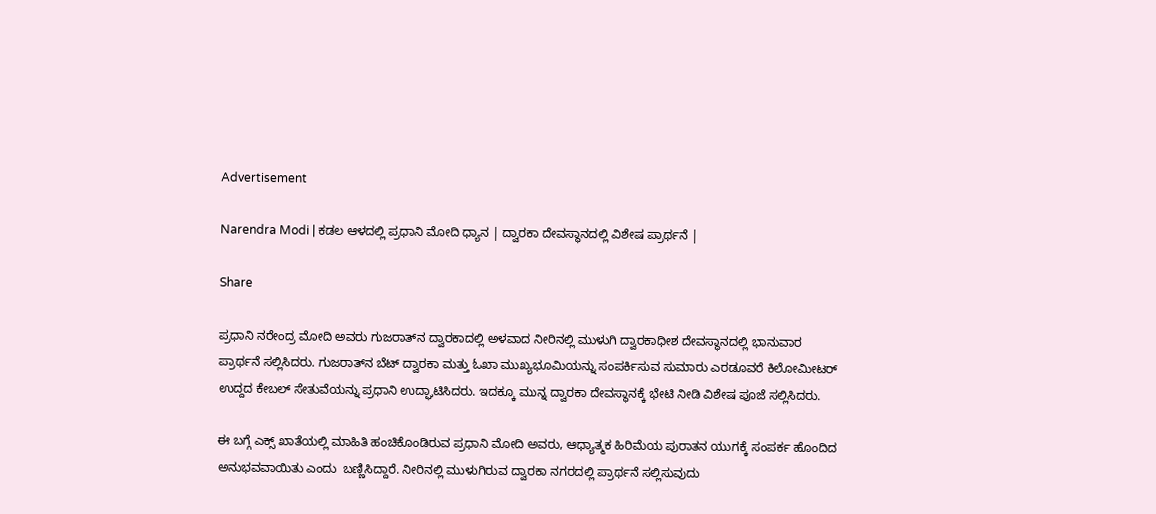Advertisement

Narendra Modi | ಕಡಲ ಆಳದಲ್ಲಿ ಪ್ರಧಾನಿ ಮೋದಿ ಧ್ಯಾನ | ದ್ವಾರಕಾ ದೇವಸ್ಥಾನದಲ್ಲಿ ವಿಶೇಷ ಪ್ರಾರ್ಥನೆ |

Share

ಪ್ರಧಾನಿ ನರೇಂದ್ರ ಮೋದಿ ಅವರು ಗುಜರಾತ್‌ನ ದ್ವಾರಕಾದಲ್ಲಿ ಅಳವಾದ ನೀರಿನಲ್ಲಿ ಮುಳುಗಿ ದ್ವಾರಕಾಧೀಶ ದೇವಸ್ಥಾನದಲ್ಲಿ ಭಾನುವಾರ ಪ್ರಾರ್ಥನೆ ಸಲ್ಲಿಸಿದರು. ಗುಜರಾತ್‌ನ ಬೆಟ್ ದ್ವಾರಕಾ ಮತ್ತು ಓಖಾ ಮುಖ್ಯಭೂಮಿಯನ್ನು ಸಂಪರ್ಕಿಸುವ ಸುಮಾರು ಎರಡೂವರೆ ಕಿಲೋಮೀಟರ್ ಉದ್ದದ ಕೇಬಲ್ ಸೇತುವೆಯನ್ನು ಪ್ರಧಾನಿ ಉದ್ಘಾಟಿಸಿದರು. ಇದಕ್ಕೂ ಮುನ್ನ ದ್ವಾರಕಾ ದೇವಸ್ಥಾನಕ್ಕೆ ಭೇಟಿ ನೀಡಿ ವಿಶೇಷ ಪೂಜೆ ಸಲ್ಲಿಸಿದರು.

ಈ ಬಗ್ಗೆ ಎಕ್ಸ್‌ ಖಾತೆಯಲ್ಲಿ ಮಾಹಿತಿ ಹಂಚಿಕೊಂಡಿರುವ ಪ್ರಧಾನಿ ಮೋದಿ ಅವರು, ಆಧ್ಯಾತ್ಮಕ ಹಿರಿಮೆಯ ಪುರಾತನ ಯುಗಕ್ಕೆ ಸಂಪರ್ಕ ಹೊಂದಿದ ಅನುಭವವಾಯಿತು ಎಂದು  ಬಣ್ಣಿಸಿದ್ದಾರೆ. ನೀರಿನಲ್ಲಿ ಮುಳುಗಿರುವ ದ್ವಾರಕಾ ನಗರದಲ್ಲಿ ಪ್ರಾರ್ಥನೆ ಸಲ್ಲಿಸುವುದು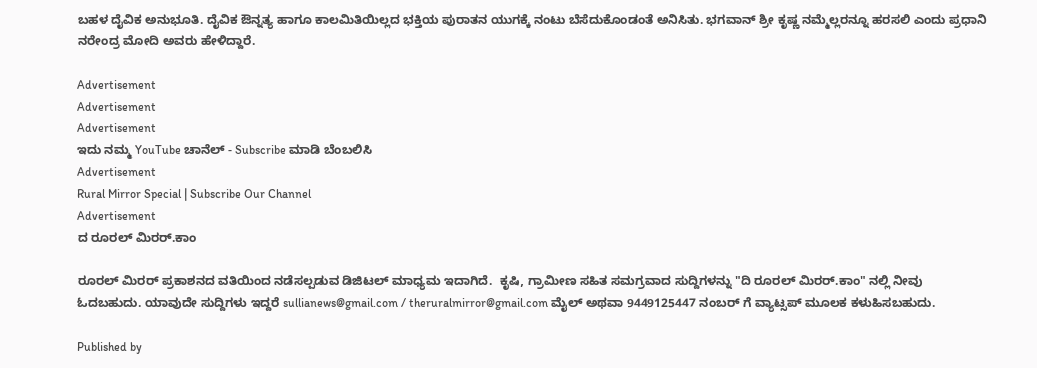ಬಹಳ ದೈವಿಕ ಅನುಭೂತಿ. ದೈವಿಕ ಔನ್ನತ್ಯ ಹಾಗೂ ಕಾಲಮಿತಿಯಿಲ್ಲದ ಭಕ್ತಿಯ ಪುರಾತನ ಯುಗಕ್ಕೆ ನಂಟು ಬೆಸೆದುಕೊಂಡಂತೆ ಅನಿಸಿತು. ಭಗವಾನ್ ಶ್ರೀ ಕೃಷ್ಣ ನಮ್ಮೆಲ್ಲರನ್ನೂ ಹರಸಲಿ ಎಂದು ಪ್ರಧಾನಿ ನರೇಂದ್ರ ಮೋದಿ ಅವರು ಹೇಳಿದ್ದಾರೆ.

Advertisement
Advertisement
Advertisement
ಇದು ನಮ್ಮ YouTube ಚಾನೆಲ್ - Subscribe ಮಾಡಿ ಬೆಂಬಲಿಸಿ
Advertisement
Rural Mirror Special | Subscribe Our Channel
Advertisement
ದ ರೂರಲ್ ಮಿರರ್.ಕಾಂ

ರೂರಲ್‌ ಮಿರರ್‌ ಪ್ರಕಾಶನದ ವತಿಯಿಂದ ನಡೆಸಲ್ಪಡುವ ಡಿಜಿಟಲ್‌ ಮಾಧ್ಯಮ ಇದಾಗಿದೆ.  ಕೃಷಿ, ಗ್ರಾಮೀಣ ಸಹಿತ ಸಮಗ್ರವಾದ ಸುದ್ದಿಗಳನ್ನು "ದಿ ರೂರಲ್‌ ಮಿರರ್‌.ಕಾಂ" ನಲ್ಲಿ ನೀವು ಓದಬಹುದು. ಯಾವುದೇ ಸುದ್ದಿಗಳು ಇದ್ದರೆ sullianews@gmail.com / theruralmirror@gmail.com ಮೈಲ್ ಅಥವಾ 9449125447 ನಂಬರ್ ಗೆ ವ್ಯಾಟ್ಸಪ್ ಮೂಲಕ ಕಳುಹಿಸಬಹುದು.

Published by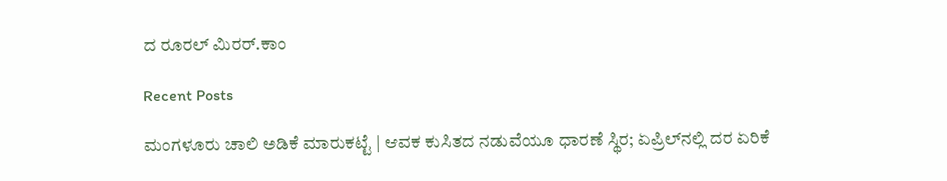ದ ರೂರಲ್ ಮಿರರ್.ಕಾಂ

Recent Posts

ಮಂಗಳೂರು ಚಾಲಿ ಅಡಿಕೆ ಮಾರುಕಟ್ಟೆ | ಆವಕ ಕುಸಿತದ ನಡುವೆಯೂ ಧಾರಣೆ ಸ್ಥಿರ; ಏಪ್ರಿಲ್‌ನಲ್ಲಿ ದರ ಏರಿಕೆ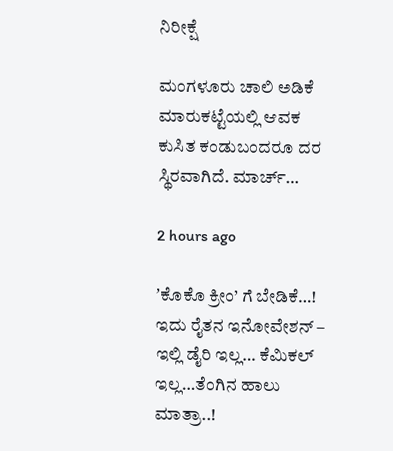ನಿರೀಕ್ಷೆ

ಮಂಗಳೂರು ಚಾಲಿ ಅಡಿಕೆ ಮಾರುಕಟ್ಟೆಯಲ್ಲಿ ಆವಕ ಕುಸಿತ ಕಂಡುಬಂದರೂ ದರ ಸ್ಥಿರವಾಗಿದೆ. ಮಾರ್ಚ್…

2 hours ago

ʼಕೊಕೊ ಕ್ರೀಂ’ ಗೆ ಬೇಡಿಕೆ…! ಇದು ರೈತನ ಇನೋವೇಶನ್ – ಇಲ್ಲಿ ಡೈರಿ ಇಲ್ಲ… ಕೆಮಿಕಲ್ ಇಲ್ಲ…ತೆಂಗಿನ ಹಾಲು ಮಾತ್ರಾ..!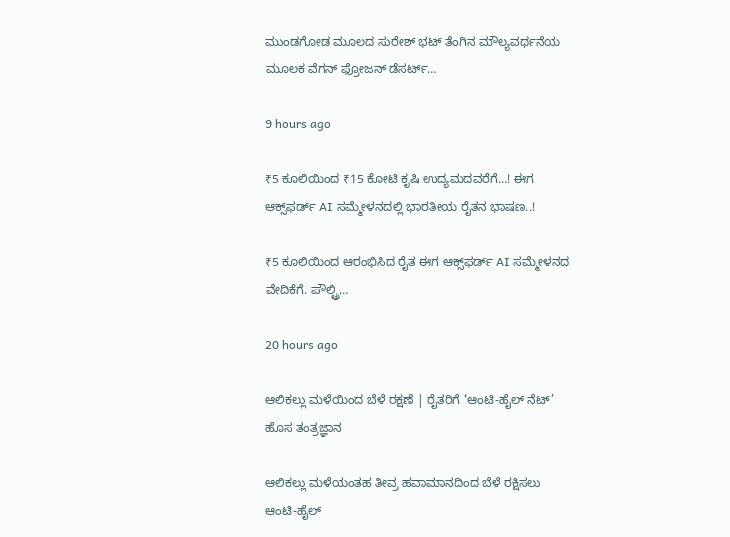ಮುಂಡಗೋಡ ಮೂಲದ ಸುರೇಶ್‌ ಭಟ್ ತೆಂಗಿನ ಮೌಲ್ಯವರ್ಧನೆಯ ಮೂಲಕ ವೆಗನ್‌ ಫ್ರೋಜನ್‌ ಡೆಸರ್ಟ್‌…

9 hours ago

₹5 ಕೂಲಿಯಿಂದ ₹15 ಕೋಟಿ ಕೃಷಿ ಉದ್ಯಮದವರೆಗೆ…! ಈಗ ಆಕ್ಸ್‌ಫರ್ಡ್‌ AI ಸಮ್ಮೇಳನದಲ್ಲಿ ಭಾರತೀಯ ರೈತನ ಭಾಷಣ..!

₹5 ಕೂಲಿಯಿಂದ ಆರಂಭಿಸಿದ ರೈತ ಈಗ ಆಕ್ಸ್‌ಫರ್ಡ್‌ AI ಸಮ್ಮೇಳನದ ವೇದಿಕೆಗೆ. ಪೌಲ್ಟ್ರಿ…

20 hours ago

ಆಲಿಕಲ್ಲು ಮಳೆಯಿಂದ ಬೆಳೆ ರಕ್ಷಣೆ | ರೈತರಿಗೆ ‘ಆಂಟಿ-ಹೈಲ್ ನೆಟ್’ ಹೊಸ ತಂತ್ರಜ್ಞಾನ

ಆಲಿಕಲ್ಲು ಮಳೆಯಂತಹ ತೀವ್ರ ಹವಾಮಾನದಿಂದ ಬೆಳೆ ರಕ್ಷಿಸಲು ಆಂಟಿ-ಹೈಲ್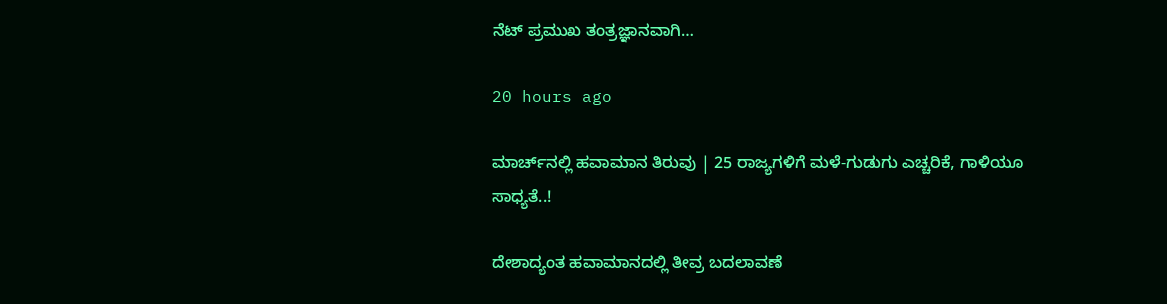ನೆಟ್‌ ಪ್ರಮುಖ ತಂತ್ರಜ್ಞಾನವಾಗಿ…

20 hours ago

ಮಾರ್ಚ್‌ನಲ್ಲಿ ಹವಾಮಾನ ತಿರುವು | 25 ರಾಜ್ಯಗಳಿಗೆ ಮಳೆ-ಗುಡುಗು ಎಚ್ಚರಿಕೆ, ಗಾಳಿಯೂ ಸಾಧ್ಯತೆ..!

ದೇಶಾದ್ಯಂತ ಹವಾಮಾನದಲ್ಲಿ ತೀವ್ರ ಬದಲಾವಣೆ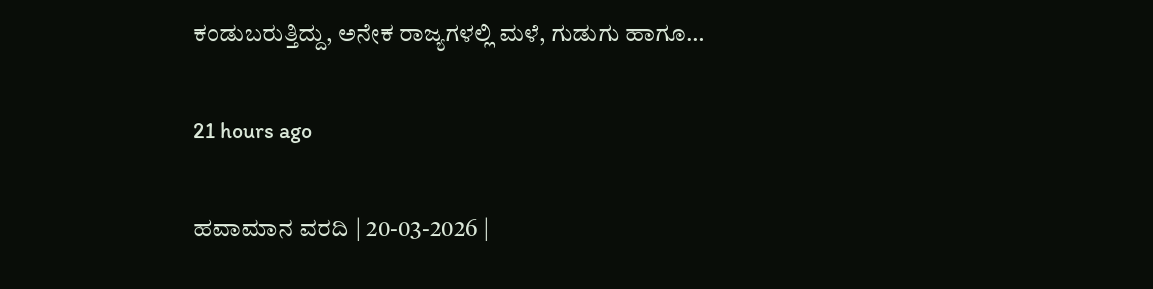ಕಂಡುಬರುತ್ತಿದ್ದು, ಅನೇಕ ರಾಜ್ಯಗಳಲ್ಲಿ ಮಳೆ, ಗುಡುಗು ಹಾಗೂ…

21 hours ago

ಹವಾಮಾನ ವರದಿ | 20-03-2026 |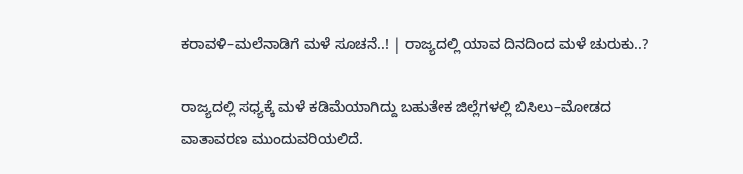ಕರಾವಳಿ–ಮಲೆನಾಡಿಗೆ ಮಳೆ ಸೂಚನೆ..! | ರಾಜ್ಯದಲ್ಲಿ ಯಾವ ದಿನದಿಂದ ಮಳೆ ಚುರುಕು..?

ರಾಜ್ಯದಲ್ಲಿ ಸಧ್ಯಕ್ಕೆ ಮಳೆ ಕಡಿಮೆಯಾಗಿದ್ದು ಬಹುತೇಕ ಜಿಲ್ಲೆಗಳಲ್ಲಿ ಬಿಸಿಲು–ಮೋಡದ ವಾತಾವರಣ ಮುಂದುವರಿಯಲಿದೆ.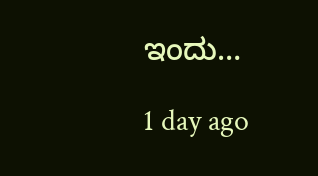ಇಂದು…

1 day ago